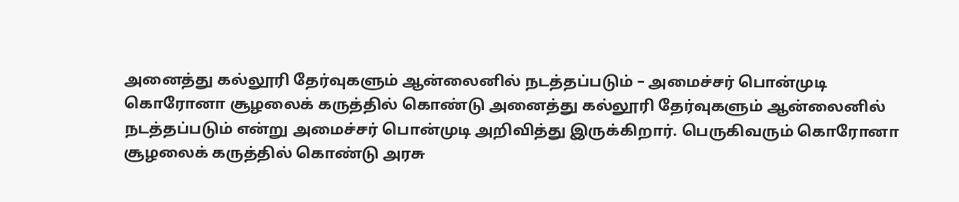அனைத்து கல்லூரி தேர்வுகளும் ஆன்லைனில் நடத்தப்படும் – அமைச்சர் பொன்முடி
கொரோனா சூழலைக் கருத்தில் கொண்டு அனைத்து கல்லூரி தேர்வுகளும் ஆன்லைனில் நடத்தப்படும் என்று அமைச்சர் பொன்முடி அறிவித்து இருக்கிறார். பெருகிவரும் கொரோனா சூழலைக் கருத்தில் கொண்டு அரசு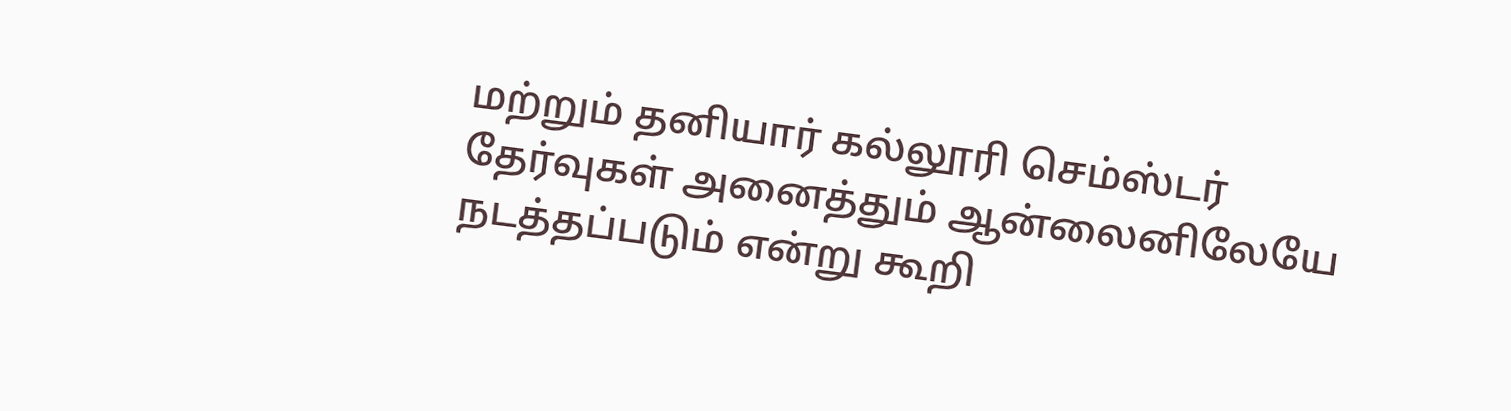மற்றும் தனியார் கல்லூரி செம்ஸ்டர் தேர்வுகள் அனைத்தும் ஆன்லைனிலேயே நடத்தப்படும் என்று கூறி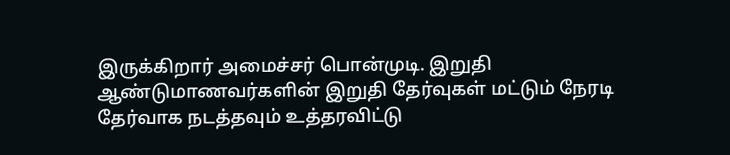இருக்கிறார் அமைச்சர் பொன்முடி. இறுதி ஆண்டுமாணவர்களின் இறுதி தேர்வுகள் மட்டும் நேரடி தேர்வாக நடத்தவும் உத்தரவிட்டு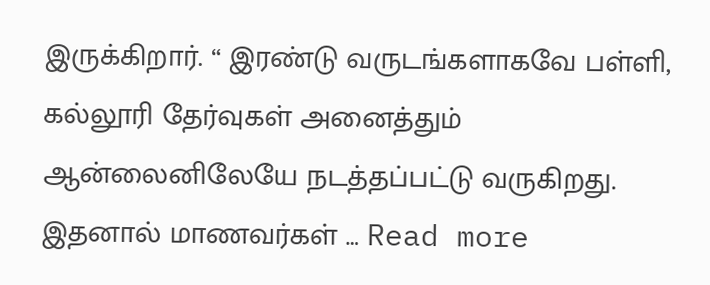இருக்கிறார். “ இரண்டு வருடங்களாகவே பள்ளி, கல்லூரி தேர்வுகள் அனைத்தும் ஆன்லைனிலேயே நடத்தப்பட்டு வருகிறது. இதனால் மாணவர்கள் … Read more